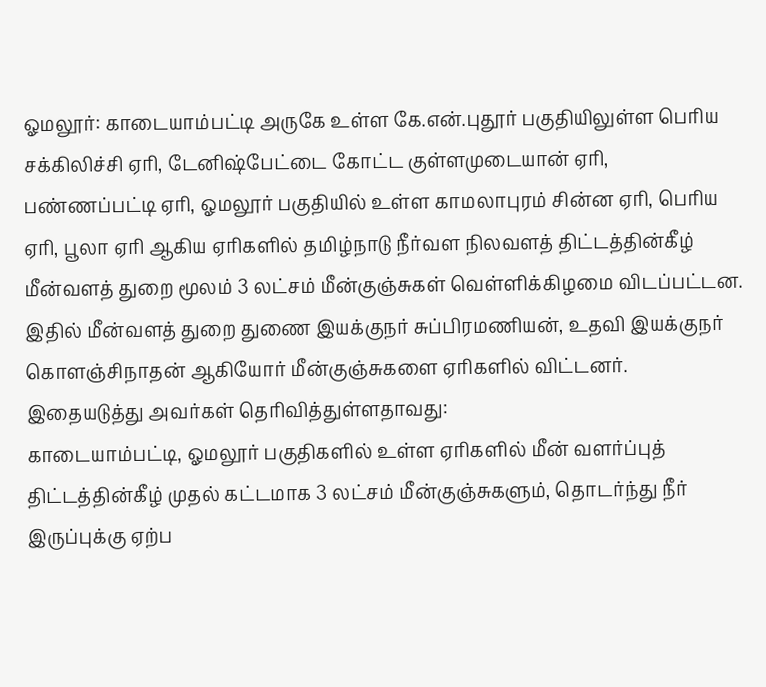ஓமலூர்: காடையாம்பட்டி அருகே உள்ள கே.என்.புதூர் பகுதியிலுள்ள பெரிய சக்கிலிச்சி ஏரி, டேனிஷ்பேட்டை கோட்ட குள்ளமுடையான் ஏரி, பண்ணப்பட்டி ஏரி, ஓமலூர் பகுதியில் உள்ள காமலாபுரம் சின்ன ஏரி, பெரிய ஏரி, பூலா ஏரி ஆகிய ஏரிகளில் தமிழ்நாடு நீர்வள நிலவளத் திட்டத்தின்கீழ் மீன்வளத் துறை மூலம் 3 லட்சம் மீன்குஞ்சுகள் வெள்ளிக்கிழமை விடப்பட்டன.
இதில் மீன்வளத் துறை துணை இயக்குநர் சுப்பிரமணியன், உதவி இயக்குநர் கொளஞ்சிநாதன் ஆகியோர் மீன்குஞ்சுகளை ஏரிகளில் விட்டனர். இதையடுத்து அவர்கள் தெரிவித்துள்ளதாவது:
காடையாம்பட்டி, ஓமலூர் பகுதிகளில் உள்ள ஏரிகளில் மீன் வளர்ப்புத் திட்டத்தின்கீழ் முதல் கட்டமாக 3 லட்சம் மீன்குஞ்சுகளும், தொடர்ந்து நீர் இருப்புக்கு ஏற்ப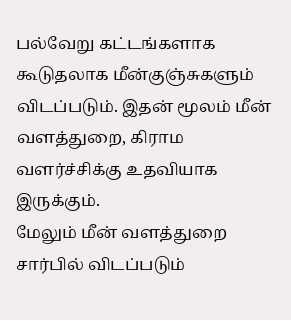பல்வேறு கட்டங்களாக கூடுதலாக மீன்குஞ்சுகளும் விடப்படும். இதன் மூலம் மீன் வளத்துறை, கிராம வளர்ச்சிக்கு உதவியாக இருக்கும்.
மேலும் மீன் வளத்துறை சார்பில் விடப்படும்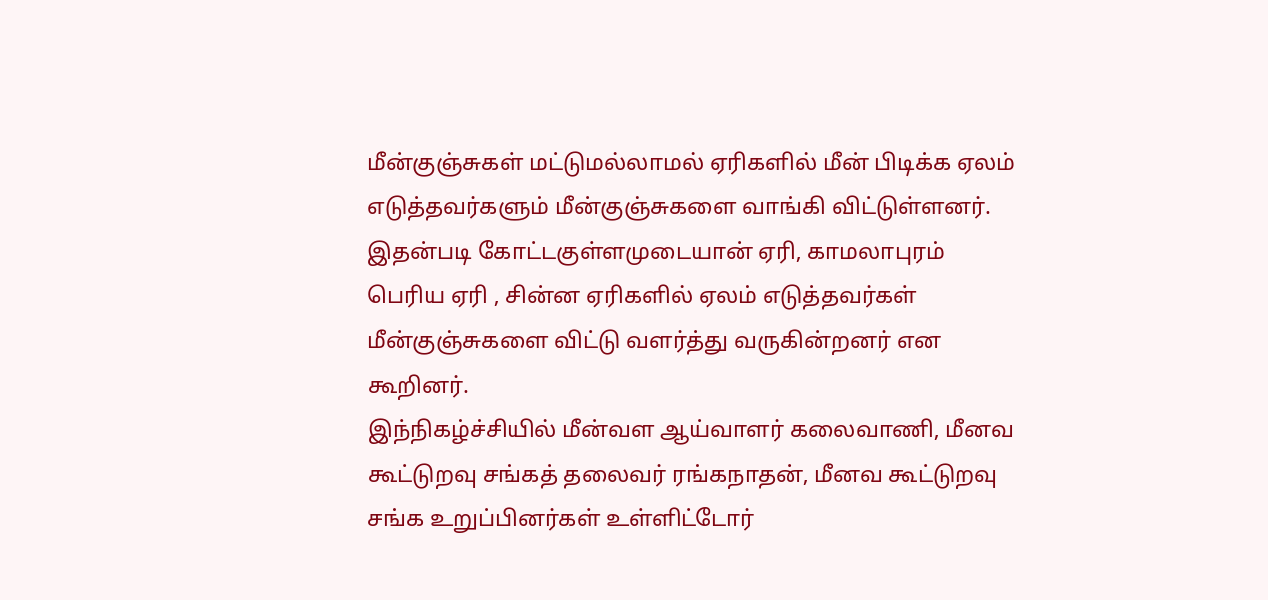மீன்குஞ்சுகள் மட்டுமல்லாமல் ஏரிகளில் மீன் பிடிக்க ஏலம் எடுத்தவர்களும் மீன்குஞ்சுகளை வாங்கி விட்டுள்ளனர். இதன்படி கோட்டகுள்ளமுடையான் ஏரி, காமலாபுரம் பெரிய ஏரி , சின்ன ஏரிகளில் ஏலம் எடுத்தவர்கள் மீன்குஞ்சுகளை விட்டு வளர்த்து வருகின்றனர் என கூறினர்.
இந்நிகழ்ச்சியில் மீன்வள ஆய்வாளர் கலைவாணி, மீனவ கூட்டுறவு சங்கத் தலைவர் ரங்கநாதன், மீனவ கூட்டுறவு சங்க உறுப்பினர்கள் உள்ளிட்டோர்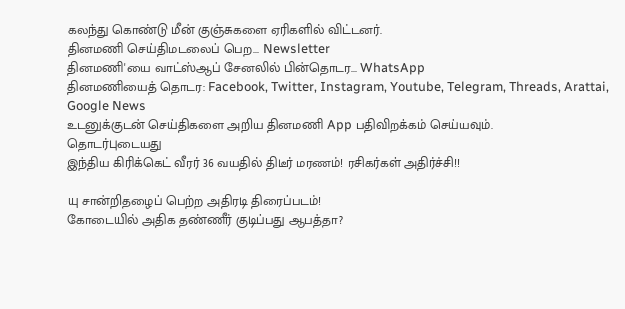கலந்து கொண்டு மீன் குஞ்சுகளை ஏரிகளில் விட்டனர்.
தினமணி செய்திமடலைப் பெற... Newsletter
தினமணி'யை வாட்ஸ்ஆப் சேனலில் பின்தொடர... WhatsApp
தினமணியைத் தொடர: Facebook, Twitter, Instagram, Youtube, Telegram, Threads, Arattai, Google News
உடனுக்குடன் செய்திகளை அறிய தினமணி App பதிவிறக்கம் செய்யவும்.
தொடர்புடையது
இந்திய கிரிக்கெட் வீரர் 36 வயதில் திடீர் மரணம்! ரசிகர்கள் அதிர்ச்சி!!

யு சான்றிதழைப் பெற்ற அதிரடி திரைப்படம்!
கோடையில் அதிக தண்ணீர் குடிப்பது ஆபத்தா?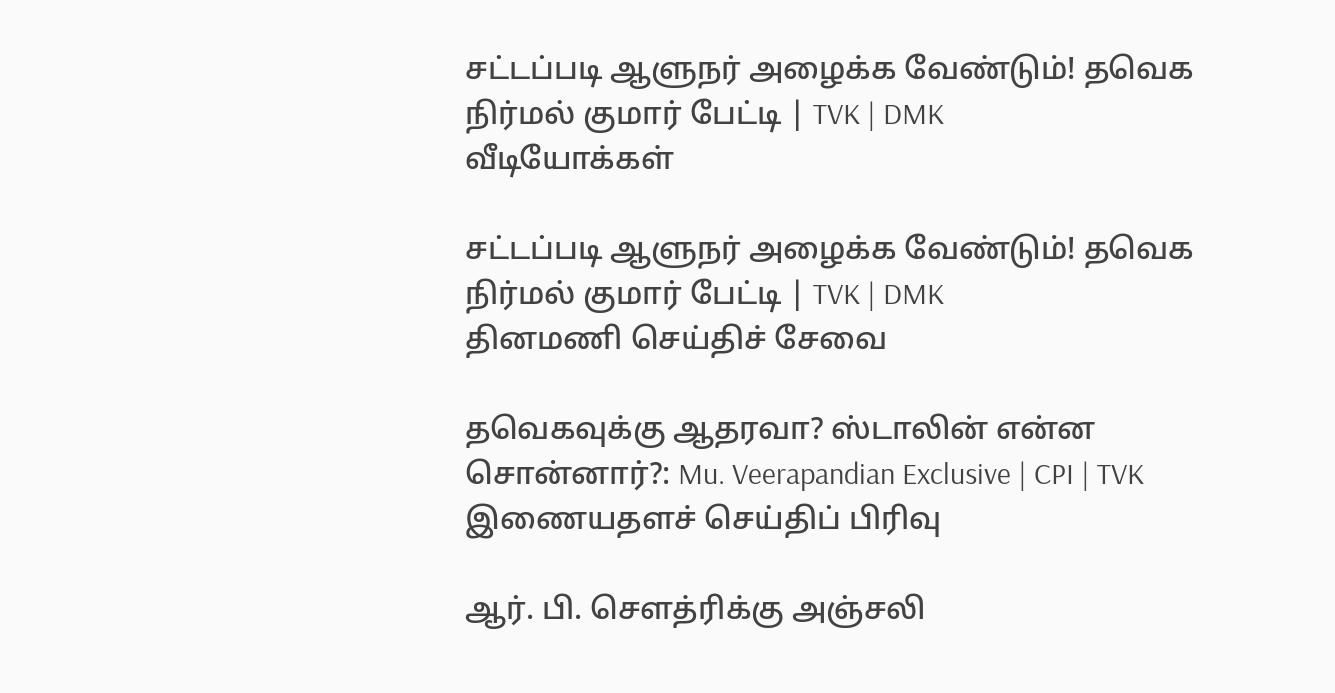சட்டப்படி ஆளுநர் அழைக்க வேண்டும்! தவெக நிர்மல் குமார் பேட்டி | TVK | DMK
வீடியோக்கள்

சட்டப்படி ஆளுநர் அழைக்க வேண்டும்! தவெக நிர்மல் குமார் பேட்டி | TVK | DMK
தினமணி செய்திச் சேவை

தவெகவுக்கு ஆதரவா? ஸ்டாலின் என்ன சொன்னார்?: Mu. Veerapandian Exclusive | CPI | TVK
இணையதளச் செய்திப் பிரிவு

ஆர். பி. செளத்ரிக்கு அஞ்சலி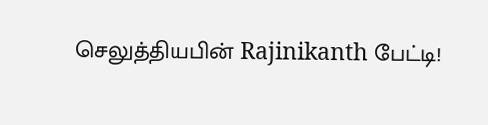செலுத்தியபின் Rajinikanth பேட்டி!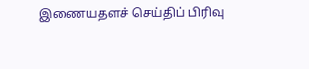இணையதளச் செய்திப் பிரிவு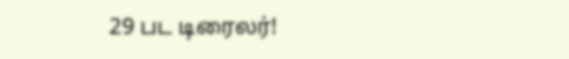29 பட டிரைலர்!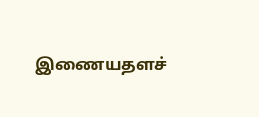இணையதளச்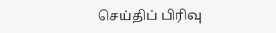செய்திப் பிரிவு